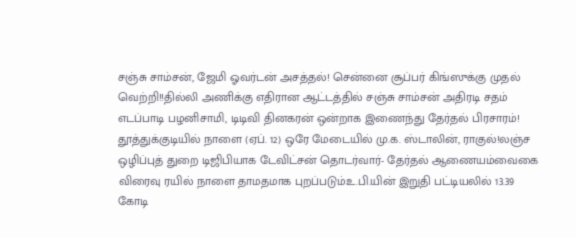சஞ்சு சாம்சன், ஜேமி ஓவர்டன் அசத்தல்! சென்னை சூப்பர் கிங்ஸுக்கு முதல் வெற்றி!!தில்லி அணிக்கு எதிரான ஆட்டத்தில் சஞ்சு சாம்சன் அதிரடி சதம் எடப்பாடி பழனிசாமி, டிடிவி தினகரன் ஒன்றாக இணைந்து தேர்தல் பிரசாரம்! தூத்துக்குடியில் நாளை (ஏப். 12) ஒரே மேடையில் மு.க. ஸ்டாலின், ராகுல்!லஞ்ச ஒழிப்புத் துறை டிஜிபியாக டேவிட்சன் தொடர்வார்- தேர்தல் ஆணையம்வைகை விரைவு ரயில் நாளை தாமதமாக புறப்படும்உ.பி.யின் இறுதி பட்டியலில் 13.39 கோடி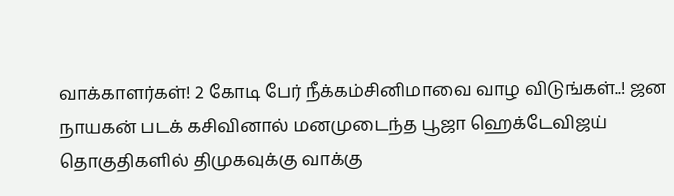வாக்காளர்கள்! 2 கோடி பேர் நீக்கம்சினிமாவை வாழ விடுங்கள்..! ஜன நாயகன் படக் கசிவினால் மனமுடைந்த பூஜா ஹெக்டேவிஜய் தொகுதிகளில் திமுகவுக்கு வாக்கு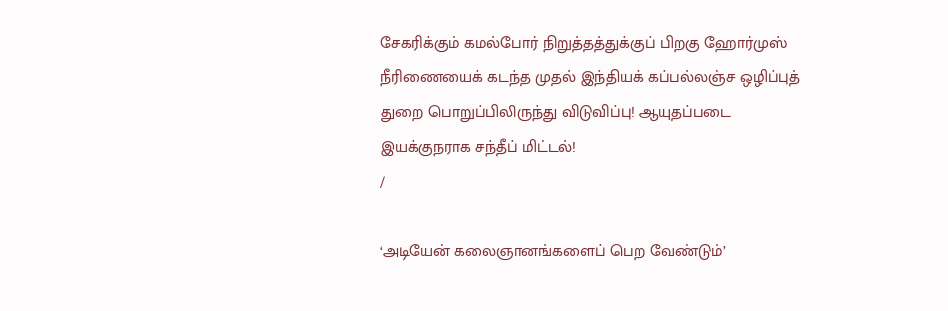சேகரிக்கும் கமல்போர் நிறுத்தத்துக்குப் பிறகு ஹோர்முஸ் நீரிணையைக் கடந்த முதல் இந்தியக் கப்பல்லஞ்ச ஒழிப்புத் துறை பொறுப்பிலிருந்து விடுவிப்பு! ஆயுதப்படை இயக்குநராக சந்தீப் மிட்டல்!
/

‘அடியேன் கலைஞானங்களைப் பெற வேண்டும்’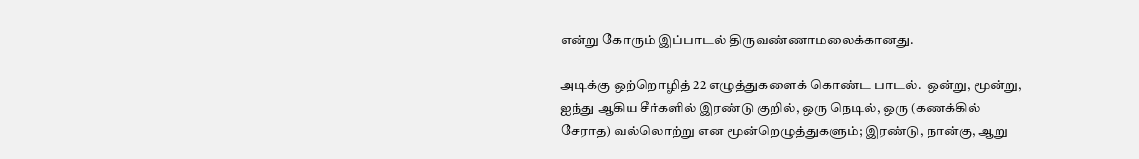என்று கோரும் இப்பாடல் திருவண்ணாமலைக்கானது.

அடிக்கு ஒற்றொழித் 22 எழுத்துகளைக் கொண்ட பாடல்.  ஒன்று, மூன்று, ஐந்து ஆகிய சீர்களில் இரண்டு குறில், ஒரு நெடில், ஒரு (கணக்கில் சேராத) வல்லொற்று என மூன்றெழுத்துகளும்; இரண்டு, நான்கு, ஆறு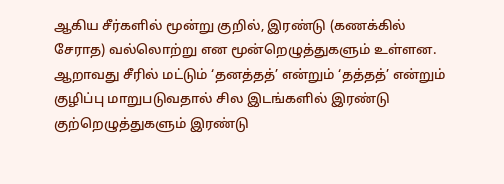ஆகிய சீர்களில் மூன்று குறில், இரண்டு (கணக்கில் சேராத) வல்லொற்று என மூன்றெழுத்துகளும் உள்ளன.  ஆறாவது சீரில் மட்டும் ‘தனத்தத்’ என்றும் ‘தத்தத்’ என்றும் குழிப்பு மாறுபடுவதால் சில இடங்களில் இரண்டு குற்றெழுத்துகளும் இரண்டு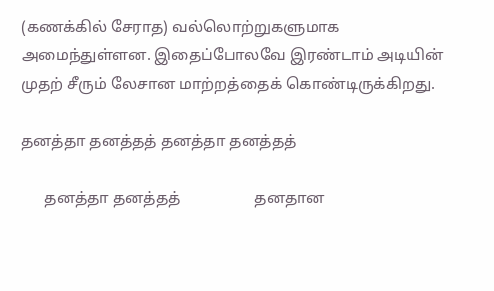(கணக்கில் சேராத) வல்லொற்றுகளுமாக அமைந்துள்ளன. இதைப்போலவே இரண்டாம் அடியின் முதற் சீரும் லேசான மாற்றத்தைக் கொண்டிருக்கிறது.

தனத்தா தனத்தத் தனத்தா தனத்தத்

      தனத்தா தனத்தத்                   தனதான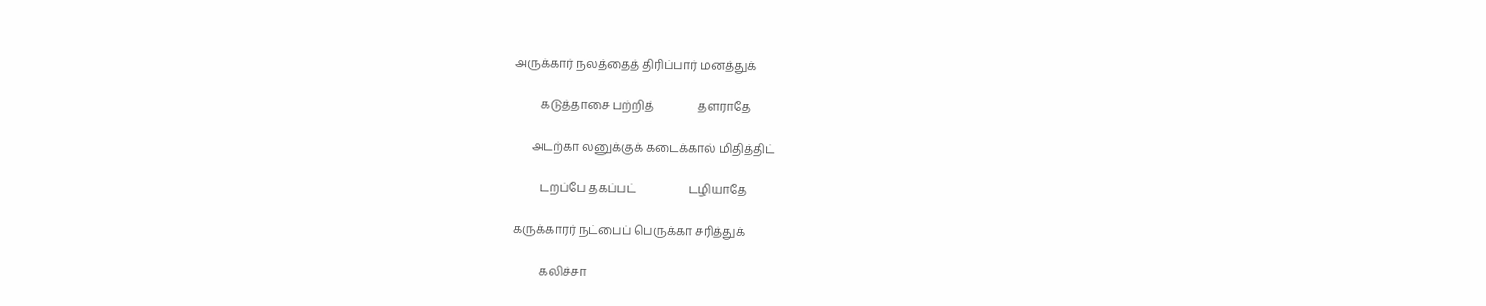அருக்கார் நலத்தைத் திரிப்பார் மனத்துக்

         கடுத்தாசை பற்றித்               தளராதே

      அடற்கா லனுக்குக் கடைக்கால் மிதித்திட்

         டறப்பே தகப்பட்                  டழியாதே

கருக்காரர் நட்பைப் பெருக்கா சரித்துக்

         கலிச்சா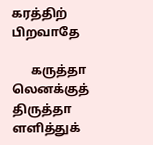கரத்திற்                 பிறவாதே

      கருத்தா லெனக்குத் திருத்தா ளளித்துக்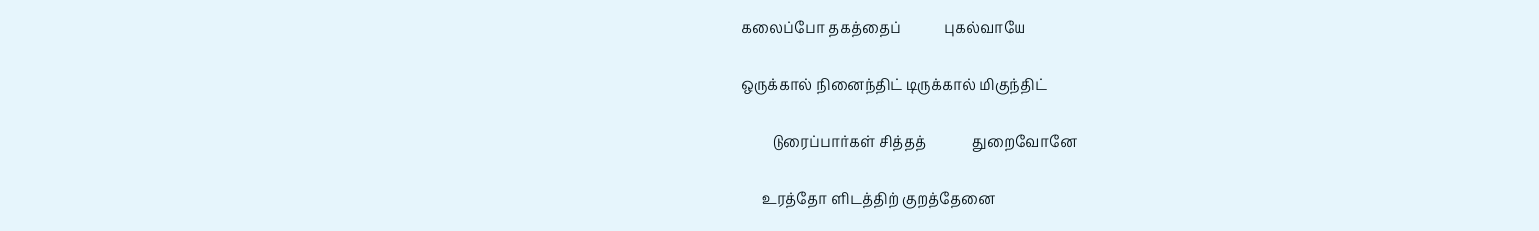கலைப்போ தகத்தைப்            புகல்வாயே

ஒருக்கால் நினைந்திட் டிருக்கால் மிகுந்திட்

         டுரைப்பார்கள் சித்தத்             துறைவோனே

      உரத்தோ ளிடத்திற் குறத்தேனை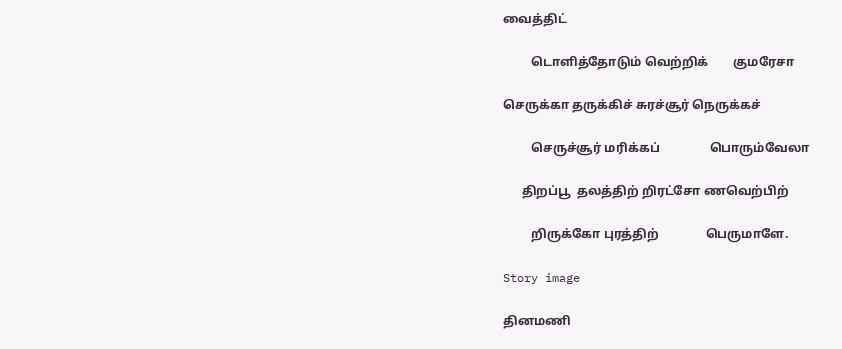வைத்திட்

         டொளித்தோடும் வெற்றிக்        குமரேசா

செருக்கா தருக்கிச் சுரச்சூர் நெருக்கச்

         செருச்சூர் மரிக்கப்                பொரும்வேலா

      திறப்பூ  தலத்திற் றிரட்சோ ணவெற்பிற்

         றிருக்கோ புரத்திற்               பெருமாளே.

Story image

தினமணி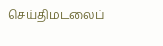செய்திமடலைப்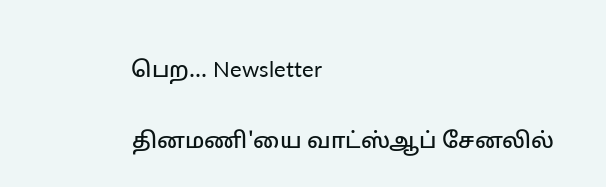பெற... Newsletter

தினமணி'யை வாட்ஸ்ஆப் சேனலில்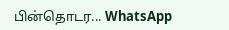பின்தொடர... WhatsApp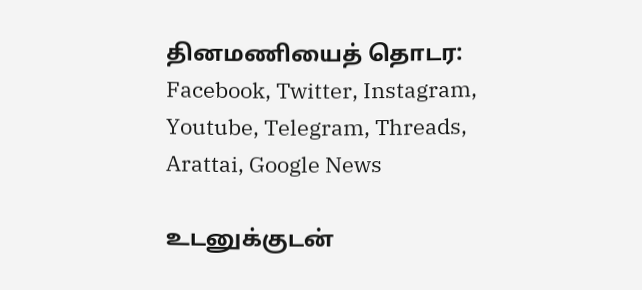தினமணியைத் தொடர: Facebook, Twitter, Instagram, Youtube, Telegram, Threads, Arattai, Google News

உடனுக்குடன்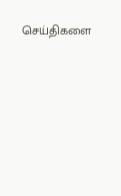செய்திகளை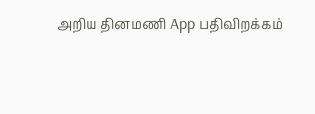அறிய தினமணி App பதிவிறக்கம்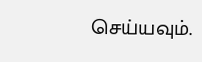செய்யவும்.